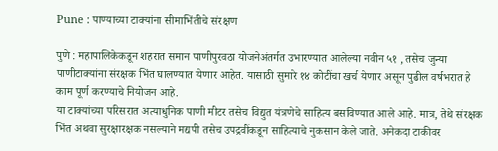Pune : पाण्याच्या टाक्यांना सीमाभिंतीचे संरक्षण

पुणे : महापालिकेकडून शहरात समान पाणीपुरवठा योजनेअंतर्गत उभारण्यात आलेल्या नवीन ५१ , तसेच जुन्या पाणीटाक्यांना संरक्षक भिंत घालण्यात येणार आहेत. यासाठी सुमारे १४ कोटींचा खर्च येणार असून पुढील वर्षभरात हे काम पूर्ण करण्याचे नियोजन आहे.
या टाक्यांच्या परिसरात अत्याधुनिक पाणी मीटर तसेच विद्युत यंत्रणेचे साहित्य बसविण्यात आले आहे. मात्र, तेथे संरक्षक भिंत अथवा सुरक्षारक्षक नसल्याने मद्यपी तसेच उपद्रवींकडून साहित्याचे नुकसान केले जाते. अनेकदा टाकीवर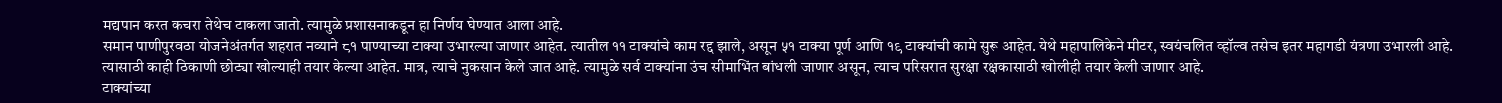मद्यपान करत कचरा तेथेच टाकला जातो. त्यामुळे प्रशासनाकडून हा निर्णय घेण्यात आला आहे.
समान पाणीपुरवठा योजनेअंतर्गत शहरात नव्याने ८१ पाण्याच्या टाक्या उभारल्या जाणार आहेत. त्यातील ११ टाक्यांचे काम रद्द झाले, असून ५१ टाक्या पूर्ण आणि १९ टाक्यांची कामे सुरू आहेत. येथे महापालिकेने मीटर, स्वयंचलित व्हॉल्व तसेच इतर महागडी यंत्रणा उभारली आहे.
त्यासाठी काही ठिकाणी छोट्या खोल्याही तयार केल्या आहेत. मात्र, त्याचे नुकसान केले जात आहे. त्यामुळे सर्व टाक्यांना उंच सीमाभिंत बांधली जाणार असून, त्याच परिसरात सुरक्षा रक्षकासाठी खोलीही तयार केली जाणार आहे.
टाक्यांच्या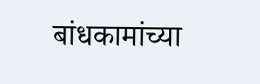बांधकामांच्या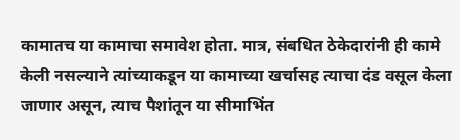कामातच या कामाचा समावेश होता. मात्र, संबधित ठेकेदारांनी ही कामे केली नसल्याने त्यांच्याकडून या कामाच्या खर्चासह त्याचा दंड वसूल केला जाणार असून, त्याच पैशांतून या सीमाभिंत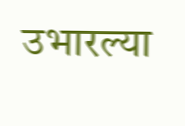उभारल्या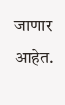जाणार आहेत.